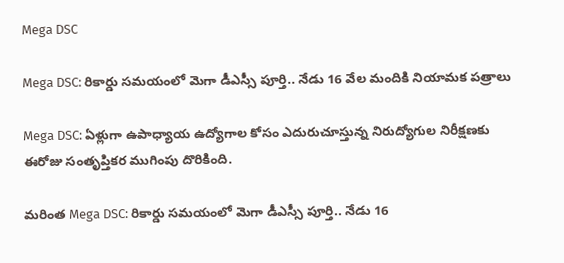Mega DSC

Mega DSC: రికార్డు సమయంలో మెగా డీఎస్సీ పూర్తి.. నేడు 16 వేల మందికి నియామక పత్రాలు

Mega DSC: ఏళ్లుగా ఉపాధ్యాయ ఉద్యోగాల కోసం ఎదురుచూస్తున్న నిరుద్యోగుల నిరీక్షణకు ఈరోజు సంతృప్తికర ముగింపు దొరికింది.

మరింత Mega DSC: రికార్డు సమయంలో మెగా డీఎస్సీ పూర్తి.. నేడు 16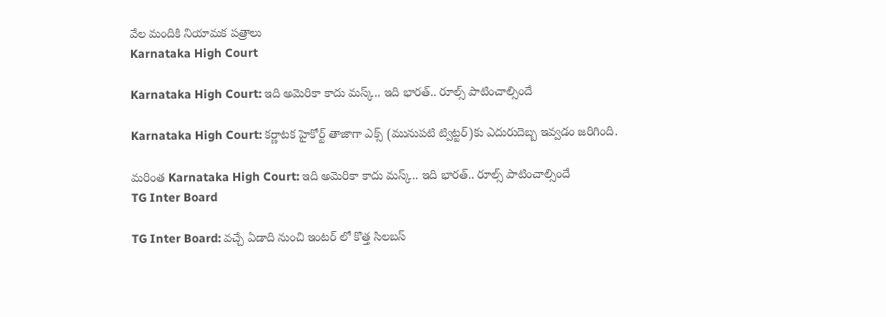వేల మందికి నియామక పత్రాలు
Karnataka High Court

Karnataka High Court: ఇది అమెరికా కాదు మస్క్.. ఇది భారత్.. రూల్స్ పాటించాల్సిందే

Karnataka High Court: కర్ణాటక హైకోర్ట్ తాజాగా ఎక్స్ (మునుపటి ట్విట్టర్)కు ఎదురుదెబ్బ ఇవ్వడం జరిగింది.

మరింత Karnataka High Court: ఇది అమెరికా కాదు మస్క్.. ఇది భారత్.. రూల్స్ పాటించాల్సిందే
TG Inter Board

TG Inter Board: వచ్చే ఏడాది నుంచి ఇంటర్ లో కొత్త సిలబస్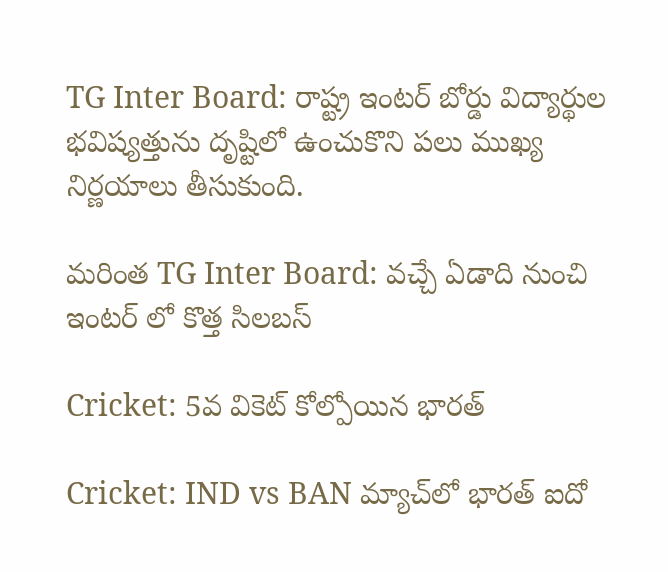TG Inter Board: రాష్ట్ర ఇంటర్ బోర్డు విద్యార్థుల భవిష్యత్తును దృష్టిలో ఉంచుకొని పలు ముఖ్య నిర్ణయాలు తీసుకుంది.

మరింత TG Inter Board: వచ్చే ఏడాది నుంచి ఇంటర్ లో కొత్త సిలబస్

Cricket: 5వ వికెట్ కోల్పోయిన భారత్

Cricket: IND vs BAN మ్యాచ్‌లో భారత్ ఐదో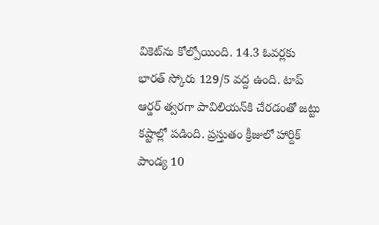వికెట్‌ను కోల్పోయింది. 14.3 ఓవర్లకు భారత్ స్కోరు 129/5 వద్ద ఉంది. టాప్ ఆర్డర్ త్వరగా పావిలియన్‌కి చేరడంతో జట్టు కష్టాల్లో పడింది. ప్రస్తుతం క్రీజులో హార్దిక్ పాండ్య 10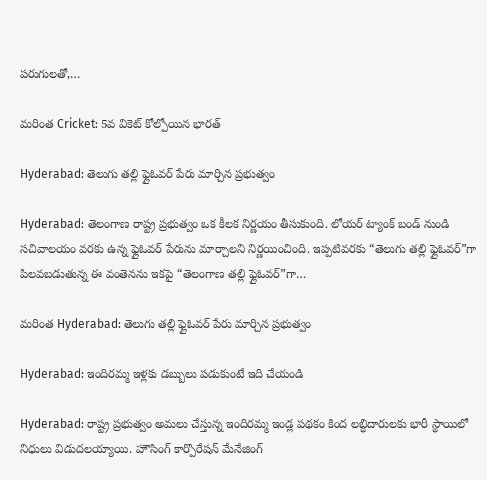పరుగులతో,…

మరింత Cricket: 5వ వికెట్ కోల్పోయిన భారత్

Hyderabad: తెలుగు తల్లి ఫ్లైఓవర్ పేరు మార్చిన ప్రభుత్వం

Hyderabad: తెలంగాణ రాష్ట్ర ప్రభుత్వం ఒక కీలక నిర్ణయం తీసుకుంది. లోయర్ ట్యాంక్ బండ్ నుండి సచివాలయం వరకు ఉన్న ఫ్లైఓవర్ పేరును మార్చాలని నిర్ణయించింది. ఇప్పటివరకు “తెలుగు తల్లి ఫ్లైఓవర్”గా పిలవబడుతున్న ఈ వంతెనను ఇకపై “తెలంగాణ తల్లి ఫ్లైఓవర్”గా…

మరింత Hyderabad: తెలుగు తల్లి ఫ్లైఓవర్ పేరు మార్చిన ప్రభుత్వం

Hyderabad: ఇందిరమ్మ ఇళ్లకు డబ్బులు పడుకుంటే ఇది చేయండి

Hyderabad: రాష్ట్ర ప్రభుత్వం అమలు చేస్తున్న ఇందిరమ్మ ఇండ్ల పథకం కింద లబ్ధిదారులకు భారీ స్థాయిలో నిధులు విడుదలయ్యాయి. హౌసింగ్ కార్పొరేషన్ మేనేజింగ్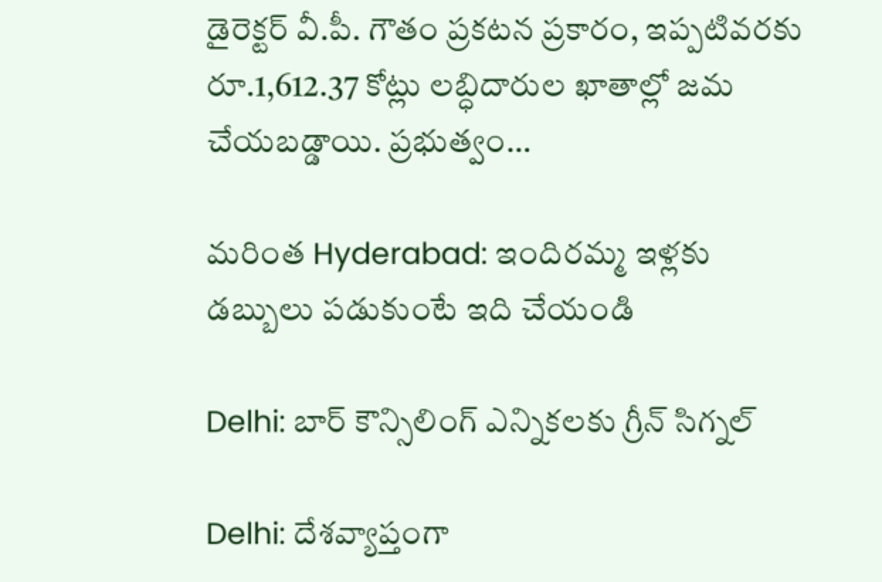డైరెక్టర్ వీ.పీ. గౌతం ప్రకటన ప్రకారం, ఇప్పటివరకు రూ.1,612.37 కోట్లు లబ్ధిదారుల ఖాతాల్లో జమ చేయబడ్డాయి. ప్రభుత్వం…

మరింత Hyderabad: ఇందిరమ్మ ఇళ్లకు డబ్బులు పడుకుంటే ఇది చేయండి

Delhi: బార్ కౌన్సిలింగ్ ఎన్నికలకు గ్రీన్ సిగ్నల్

Delhi: దేశవ్యాప్తంగా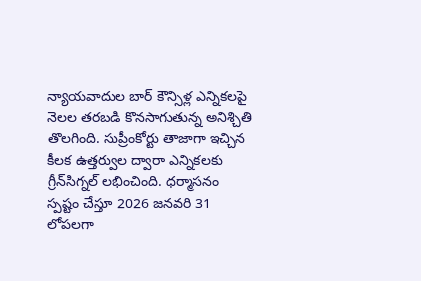న్యాయవాదుల బార్‌ కౌన్సిళ్ల ఎన్నికలపై నెలల తరబడి కొనసాగుతున్న అనిశ్చితి తొలగింది. సుప్రీంకోర్టు తాజాగా ఇచ్చిన కీలక ఉత్తర్వుల ద్వారా ఎన్నికలకు గ్రీన్‌సిగ్నల్‌ లభించింది. ధర్మాసనం స్పష్టం చేస్తూ 2026 జనవరి 31 లోపలగా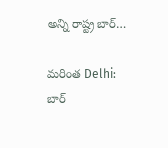అన్ని రాష్ట్ర బార్‌…

మరింత Delhi: బార్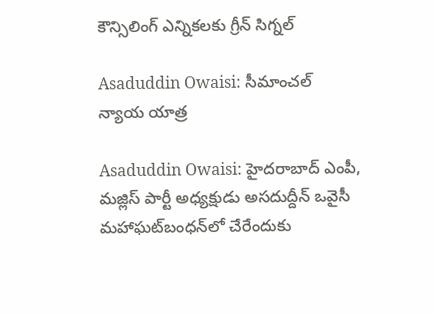కౌన్సిలింగ్ ఎన్నికలకు గ్రీన్ సిగ్నల్

Asaduddin Owaisi: సీమాంచల్ న్యాయ యాత్ర

Asaduddin Owaisi: హైదరాబాద్‌ ఎంపీ, మజ్లిస్ పార్టీ అధ్యక్షుడు అసదుద్దీన్ ఒవైసీ మహాఘట్‌బంధన్‌లో చేరేందుకు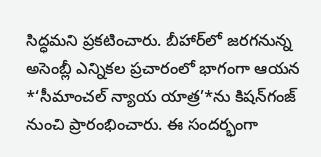సిద్ధమని ప్రకటించారు. బీహార్‌లో జరగనున్న అసెంబ్లీ ఎన్నికల ప్రచారంలో భాగంగా ఆయన *‘సీమాంచల్ న్యాయ యాత్ర’*ను కిషన్‌గంజ్‌ నుంచి ప్రారంభించారు. ఈ సందర్భంగా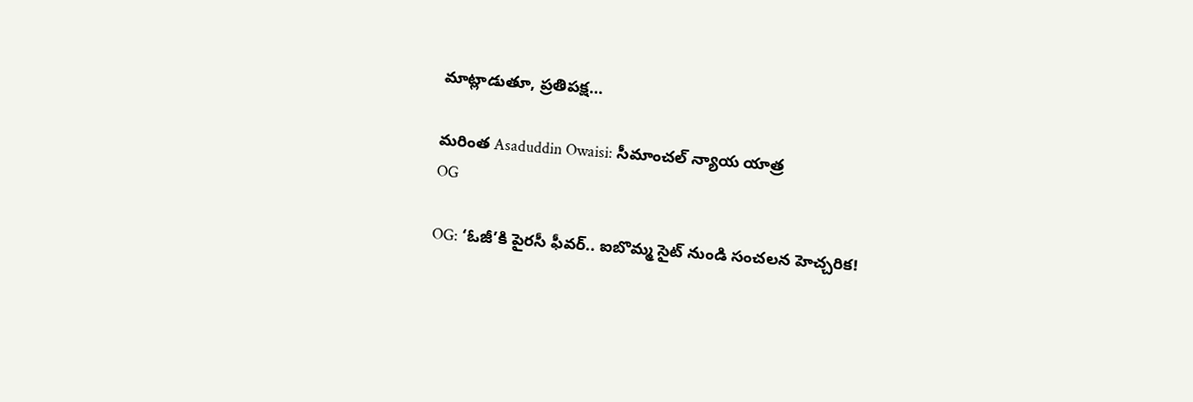మాట్లాడుతూ, ప్రతిపక్ష…

మరింత Asaduddin Owaisi: సీమాంచల్ న్యాయ యాత్ర
OG

OG: ‘ఓజీ’కి పైరసీ ఫీవర్.. ఐబొమ్మ సైట్ నుండి సంచలన హెచ్చరిక!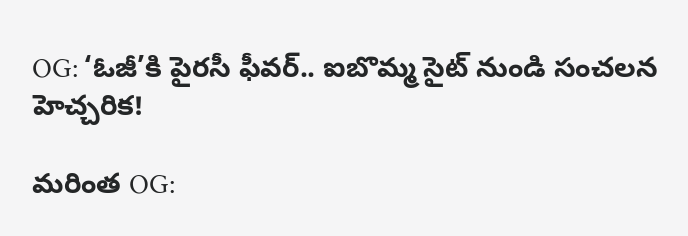OG: ‘ఓజీ’కి పైరసీ ఫీవర్.. ఐబొమ్మ సైట్ నుండి సంచలన హెచ్చరిక!

మరింత OG: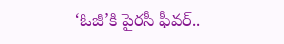‘ఓజీ’కి పైరసీ ఫీవర్..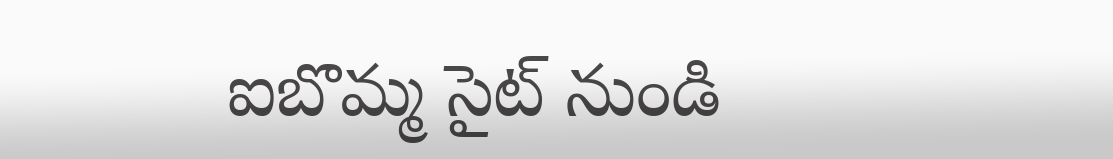ఐబొమ్మ సైట్ నుండి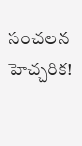సంచలన హెచ్చరిక!